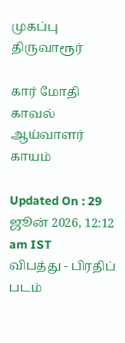முகப்பு
திருவாரூர்

கார் மோதி காவல் ஆய்வாளர் காயம்

Updated On : 29 ஜூன் 2026, 12:12 am IST
விபத்து - பிரதிப் படம்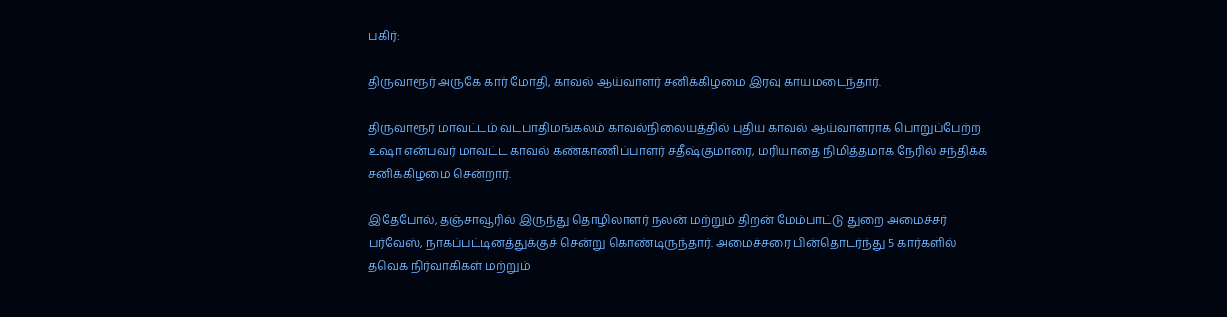பகிர்:

திருவாரூர் அருகே கார் மோதி, காவல் ஆய்வாளர் சனிக்கிழமை இரவு காயமடைந்தார்.

திருவாரூர் மாவட்டம் வடபாதிமங்கலம் காவல்நிலையத்தில் புதிய காவல் ஆய்வாளராக பொறுப்பேற்ற உஷா என்பவர் மாவட்ட காவல் கண்காணிப்பாளர் சதீஷ்குமாரை, மரியாதை நிமித்தமாக நேரில் சந்திக்க சனிக்கிழமை சென்றார்.

இதேபோல், தஞ்சாவூரில் இருந்து தொழிலாளர் நலன் மற்றும் திறன் மேம்பாட்டு துறை அமைச்சர் பர்வேஸ், நாகப்பட்டினத்துக்குச் சென்று கொண்டிருந்தார். அமைச்சரை பின்தொடர்ந்து 5 கார்களில் தவெக நிர்வாகிகள் மற்றும்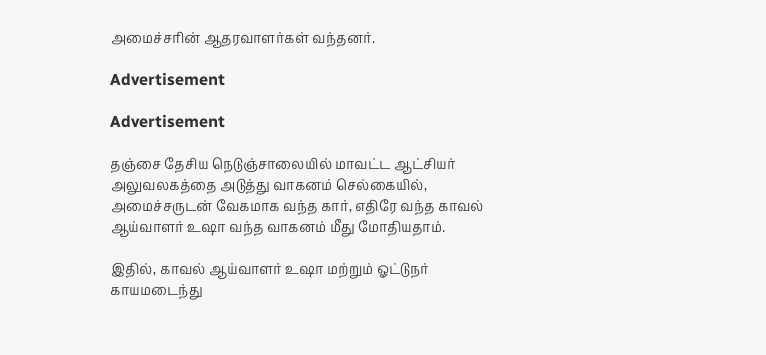அமைச்சரின் ஆதரவாளர்கள் வந்தனர்.

Advertisement

Advertisement

தஞ்சை தேசிய நெடுஞ்சாலையில் மாவட்ட ஆட்சியர் அலுவலகத்தை அடுத்து வாகனம் செல்கையில், அமைச்சருடன் வேகமாக வந்த கார், எதிரே வந்த காவல் ஆய்வாளர் உஷா வந்த வாகனம் மீது மோதியதாம்.

இதில், காவல் ஆய்வாளர் உஷா மற்றும் ஓட்டுநர் காயமடைந்து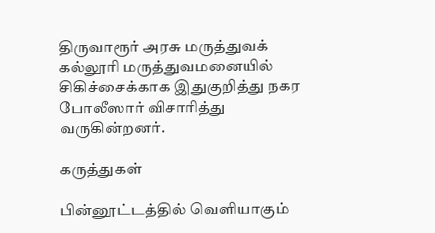திருவாரூர் அரசு மருத்துவக் கல்லூரி மருத்துவமனையில் சிகிச்சைக்காக இதுகுறித்து நகர போலீஸார் விசாரித்து வருகின்றனர்.

கருத்துகள்

பின்னூட்டத்தில் வெளியாகும்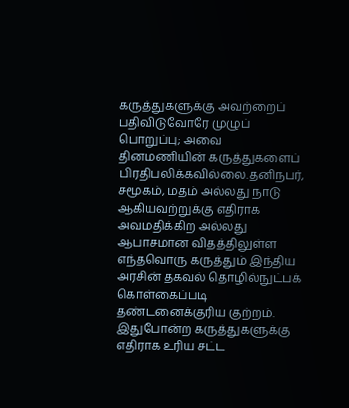கருத்துகளுக்கு அவற்றைப் பதிவிடுவோரே முழுப் பொறுப்பு; அவை தினமணியின் கருத்துகளைப் பிரதிபலிக்கவில்லை.தனிநபர், சமூகம், மதம் அல்லது நாடு ஆகியவற்றுக்கு எதிராக அவமதிக்கிற அல்லது ஆபாசமான விதத்திலுள்ள எந்தவொரு கருத்தும் இந்திய அரசின் தகவல் தொழில்நுட்பக் கொள்கைப்படி தண்டனைக்குரிய குற்றம். இதுபோன்ற கருத்துகளுக்கு எதிராக உரிய சட்ட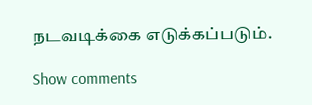நடவடிக்கை எடுக்கப்படும்.

Show comments